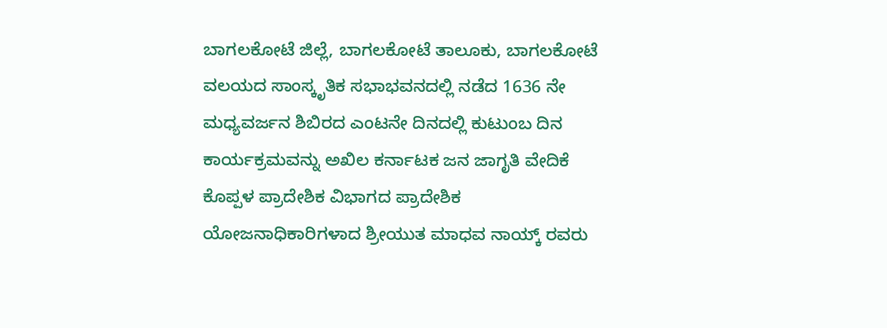ಬಾಗಲಕೋಟೆ ಜಿಲ್ಲೆ, ಬಾಗಲಕೋಟೆ ತಾಲೂಕು, ಬಾಗಲಕೋಟೆ ವಲಯದ ಸಾಂಸ್ಕೃತಿಕ ಸಭಾಭವನದಲ್ಲಿ ನಡೆದ 1636 ನೇ ಮಧ್ಯವರ್ಜನ ಶಿಬಿರದ ಎಂಟನೇ ದಿನದಲ್ಲಿ ಕುಟುಂಬ ದಿನ ಕಾರ್ಯಕ್ರಮವನ್ನು ಅಖಿಲ ಕರ್ನಾಟಕ ಜನ ಜಾಗೃತಿ ವೇದಿಕೆ ಕೊಪ್ಪಳ ಪ್ರಾದೇಶಿಕ ವಿಭಾಗದ ಪ್ರಾದೇಶಿಕ ಯೋಜನಾಧಿಕಾರಿಗಳಾದ ಶ್ರೀಯುತ ಮಾಧವ ನಾಯ್ಕ್ ರವರು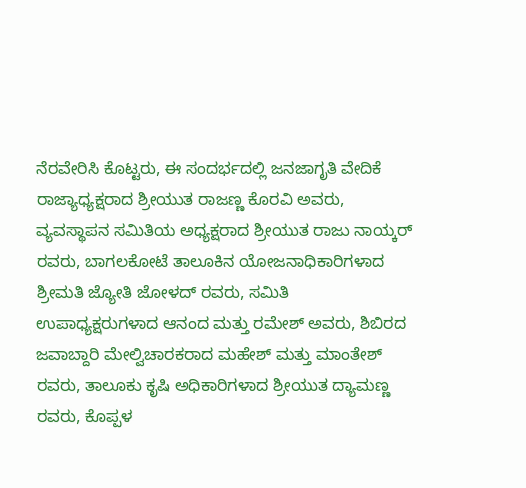ನೆರವೇರಿಸಿ ಕೊಟ್ಟರು, ಈ ಸಂದರ್ಭದಲ್ಲಿ ಜನಜಾಗೃತಿ ವೇದಿಕೆ ರಾಜ್ಯಾಧ್ಯಕ್ಷರಾದ ಶ್ರೀಯುತ ರಾಜಣ್ಣ ಕೊರವಿ ಅವರು, ವ್ಯವಸ್ಥಾಪನ ಸಮಿತಿಯ ಅಧ್ಯಕ್ಷರಾದ ಶ್ರೀಯುತ ರಾಜು ನಾಯ್ಕರ್ ರವರು, ಬಾಗಲಕೋಟೆ ತಾಲೂಕಿನ ಯೋಜನಾಧಿಕಾರಿಗಳಾದ ಶ್ರೀಮತಿ ಜ್ಯೋತಿ ಜೋಳದ್ ರವರು, ಸಮಿತಿ ಉಪಾಧ್ಯಕ್ಷರುಗಳಾದ ಆನಂದ ಮತ್ತು ರಮೇಶ್ ಅವರು, ಶಿಬಿರದ ಜವಾಬ್ದಾರಿ ಮೇಲ್ವಿಚಾರಕರಾದ ಮಹೇಶ್ ಮತ್ತು ಮಾಂತೇಶ್ ರವರು, ತಾಲೂಕು ಕೃಷಿ ಅಧಿಕಾರಿಗಳಾದ ಶ್ರೀಯುತ ದ್ಯಾಮಣ್ಣ ರವರು, ಕೊಪ್ಪಳ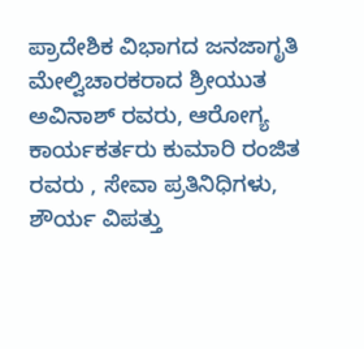ಪ್ರಾದೇಶಿಕ ವಿಭಾಗದ ಜನಜಾಗೃತಿ ಮೇಲ್ವಿಚಾರಕರಾದ ಶ್ರೀಯುತ ಅವಿನಾಶ್ ರವರು, ಆರೋಗ್ಯ ಕಾರ್ಯಕರ್ತರು ಕುಮಾರಿ ರಂಜಿತ ರವರು , ಸೇವಾ ಪ್ರತಿನಿಧಿಗಳು, ಶೌರ್ಯ ವಿಪತ್ತು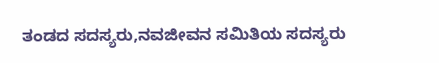ತಂಡದ ಸದಸ್ಯರು,ನವಜೀವನ ಸಮಿತಿಯ ಸದಸ್ಯರು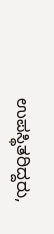ಉಪಸ್ಥಿತರಿದ್ದರು,